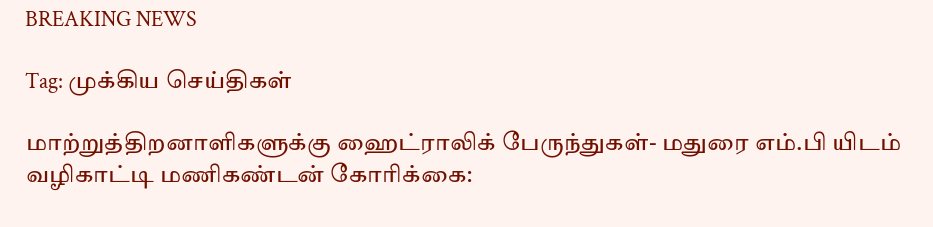BREAKING NEWS

Tag: முக்கிய செய்திகள்

மாற்றுத்திறனாளிகளுக்கு ஹைட்ராலிக் பேருந்துகள்- மதுரை எம்.பி யிடம்  வழிகாட்டி மணிகண்டன் கோரிக்கை: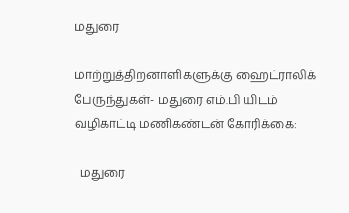மதுரை

மாற்றுத்திறனாளிகளுக்கு ஹைட்ராலிக் பேருந்துகள்- மதுரை எம்.பி யிடம் வழிகாட்டி மணிகண்டன் கோரிக்கை:

  மதுரை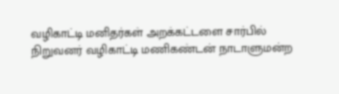வழிகாட்டி மனிதர்கள் அறக்கட்டளை சார்பில் நிறுவனர் வழிகாட்டி மணிகண்டன் நாடாளுமன்ற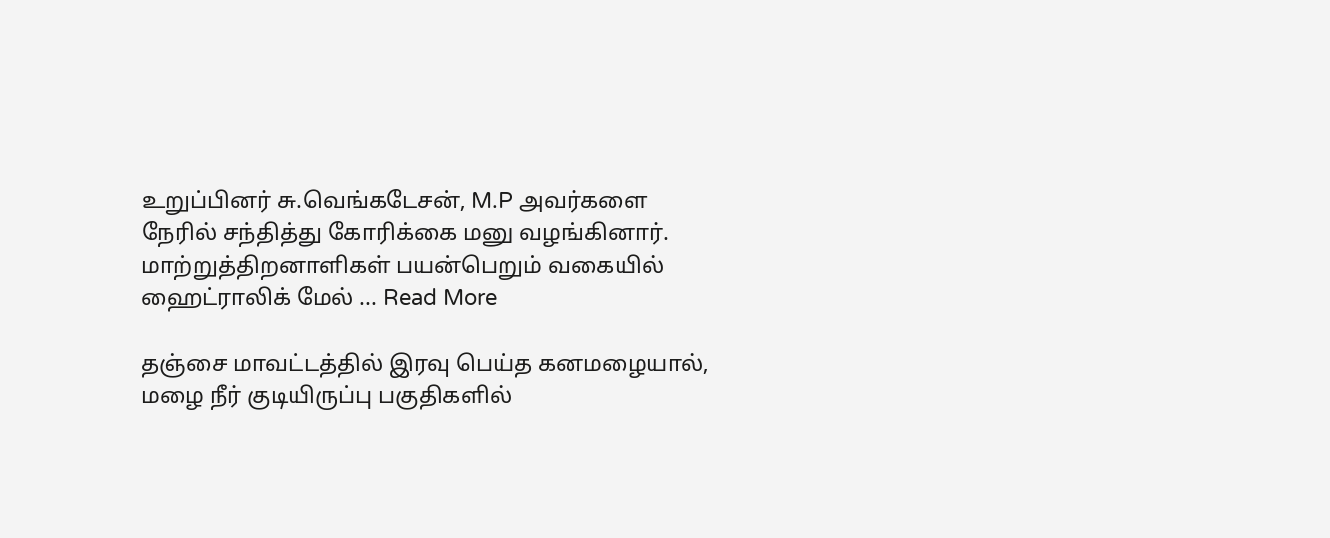உறுப்பினர் சு.வெங்கடேசன், M.P அவர்களை நேரில் சந்தித்து கோரிக்கை மனு வழங்கினார்.   மாற்றுத்திறனாளிகள் பயன்பெறும் வகையில் ஹைட்ராலிக் மேல் ... Read More

தஞ்சை மாவட்டத்தில் இரவு பெய்த கனமழையால், மழை நீர் குடியிருப்பு பகுதிகளில்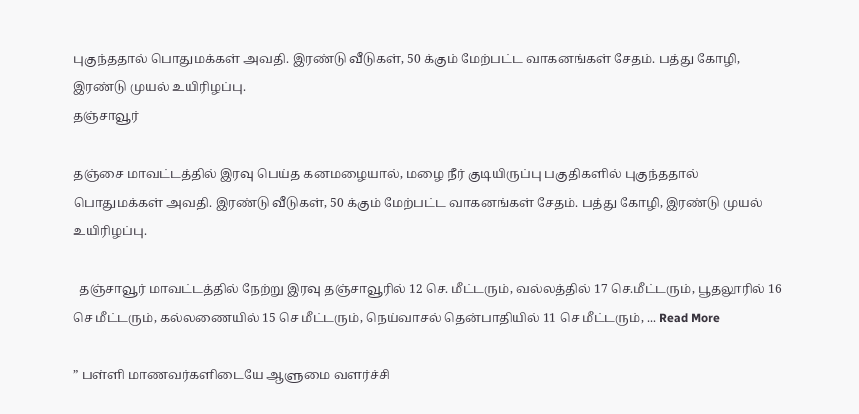புகுந்ததால் பொதுமக்கள் அவதி. இரண்டு வீடுகள், 50 க்கும் மேற்பட்ட வாகனங்கள் சேதம். பத்து கோழி, இரண்டு முயல் உயிரிழப்பு.
தஞ்சாவூர்

தஞ்சை மாவட்டத்தில் இரவு பெய்த கனமழையால், மழை நீர் குடியிருப்பு பகுதிகளில் புகுந்ததால் பொதுமக்கள் அவதி. இரண்டு வீடுகள், 50 க்கும் மேற்பட்ட வாகனங்கள் சேதம். பத்து கோழி, இரண்டு முயல் உயிரிழப்பு.

  தஞ்சாவூர் மாவட்டத்தில் நேற்று இரவு தஞ்சாவூரில் 12 செ. மீட்டரும், வல்லத்தில் 17 செ.மீட்டரும், பூதலூரில் 16 செ மீட்டரும், கல்லணையில் 15 செ மீட்டரும், நெய்வாசல் தென்பாதியில் 11 செ மீட்டரும், ... Read More

” பள்ளி மாணவர்களிடையே ஆளுமை வளர்ச்சி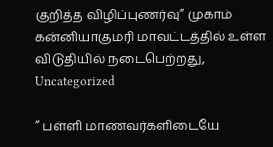குறித்த விழிப்புணர்வு” முகாம் கன்னியாகுமரி மாவட்டத்தில் உள்ள விடுதியில் நடைபெற்றது,
Uncategorized

” பள்ளி மாணவர்களிடையே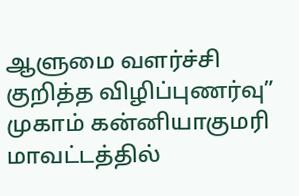ஆளுமை வளர்ச்சி குறித்த விழிப்புணர்வு” முகாம் கன்னியாகுமரி மாவட்டத்தில்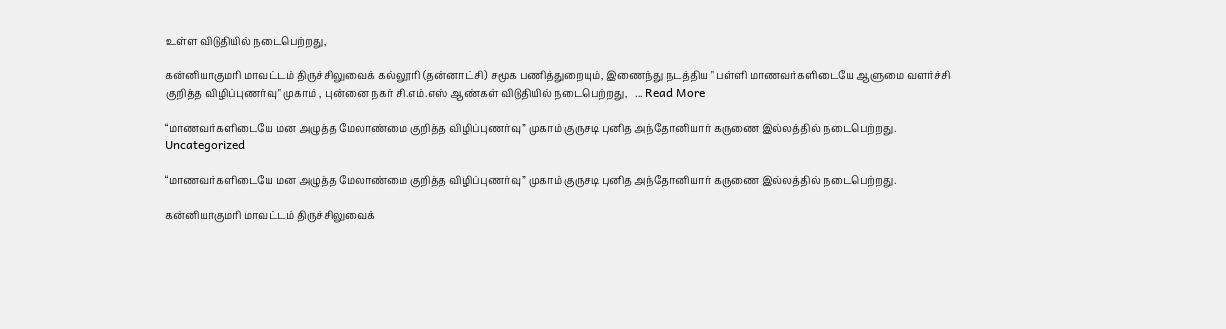உள்ள விடுதியில் நடைபெற்றது,

கன்னியாகுமரி மாவட்டம் திருச்சிலுவைக் கல்லூரி (தன்னாட்சி) சமூக பணித்துறையும், இணைந்து நடத்திய " பள்ளி மாணவர்களிடையே ஆளுமை வளர்ச்சி குறித்த விழிப்புணர்வு" முகாம் , புன்னை நகர் சி.எம்.எஸ் ஆண்கள் விடுதியில் நடைபெற்றது,   ... Read More

“மாணவர்களிடையே மன அழுத்த மேலாண்மை குறித்த விழிப்புணர்வு” முகாம் குருசடி புனித அந்தோனியார் கருணை இல்லத்தில் நடைபெற்றது.
Uncategorized

“மாணவர்களிடையே மன அழுத்த மேலாண்மை குறித்த விழிப்புணர்வு” முகாம் குருசடி புனித அந்தோனியார் கருணை இல்லத்தில் நடைபெற்றது.

கன்னியாகுமரி மாவட்டம் திருச்சிலுவைக்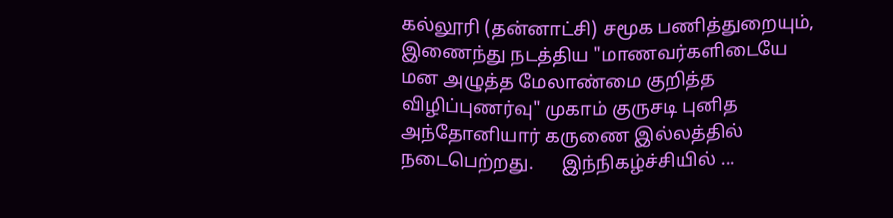கல்லூரி (தன்னாட்சி) சமூக பணித்துறையும், இணைந்து நடத்திய "மாணவர்களிடையே மன அழுத்த மேலாண்மை குறித்த விழிப்புணர்வு" முகாம் குருசடி புனித அந்தோனியார் கருணை இல்லத்தில் நடைபெற்றது.      இந்நிகழ்ச்சியில் ...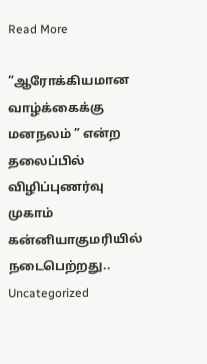Read More

“ஆரோக்கியமான வாழ்க்கைக்கு மனநலம் ” என்ற தலைப்பில் விழிப்புணர்வு முகாம் கன்னியாகுமரியில் நடைபெற்றது..
Uncategorized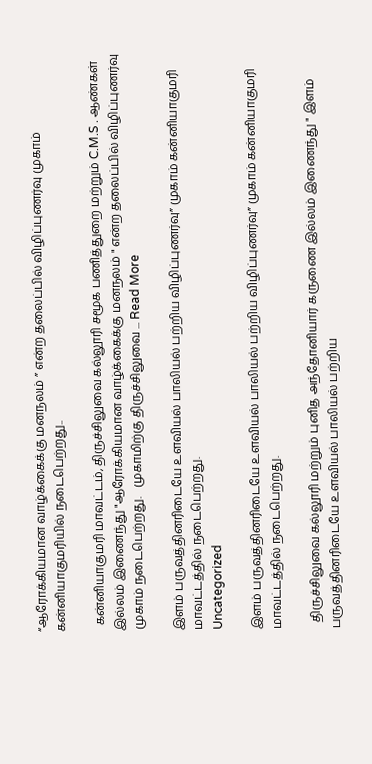“ஆரோக்கியமான வாழ்க்கைக்கு மனநலம் ” என்ற தலைப்பில் விழிப்புணர்வு முகாம் கன்னியாகுமரியில் நடைபெற்றது..

  கன்னியாகுமரி மாவட்டம், திருச்சிலுவை கல்லூரி சமூக பணித்துறை மற்றும் C.M.S . ஆண்கள் இல்லம் இணைந்து "ஆரோக்கியமான வாழ்க்கைக்கு மனநலம் " என்ற தலைப்பில் விழிப்புணர்வு முகாம் நடைபெற்றது.   முகாமிற்கு திருச்சிலுவை ... Read More

இளம் பருவத்தினரிடையே உளவியல் பாலியல் பற்றிய விழிப்புணர்வு” முகாம் கன்னியாகுமரி மாவட்டத்தில் நடைபெற்றது.
Uncategorized

இளம் பருவத்தினரிடையே உளவியல் பாலியல் பற்றிய விழிப்புணர்வு” முகாம் கன்னியாகுமரி மாவட்டத்தில் நடைபெற்றது.

  திருச்சிலுவை கல்லூரி மற்றும் புனித அந்தோனியார் கருணை இல்லம் இணைந்து " இளம் பருவத்தினரிடையே உளவியல் பாலியல் பற்றிய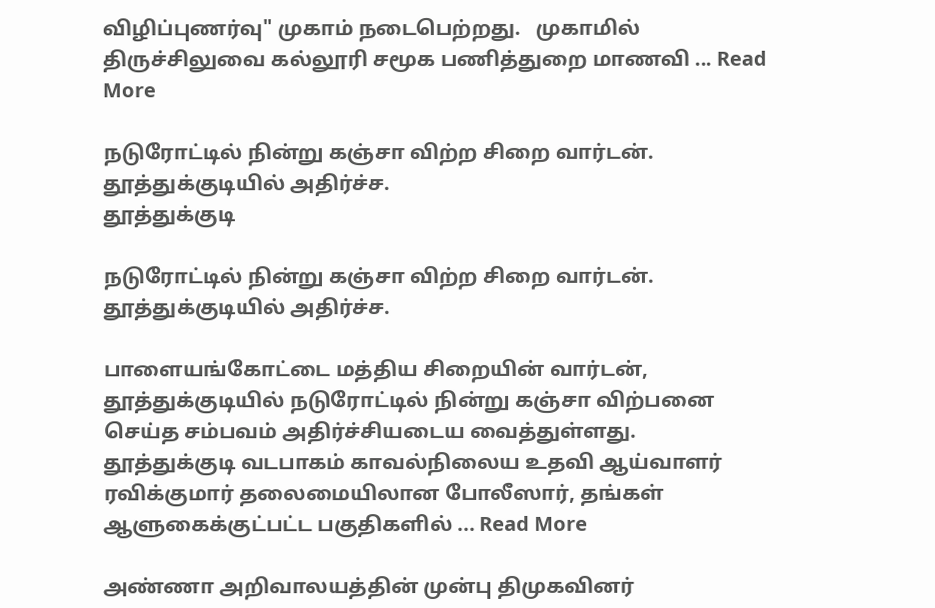விழிப்புணர்வு" முகாம் நடைபெற்றது.   முகாமில் திருச்சிலுவை கல்லூரி சமூக பணித்துறை மாணவி ... Read More

நடுரோட்டில் நின்று கஞ்சா விற்ற சிறை வார்டன். தூத்துக்குடியில் அதிர்ச்ச.
தூத்துக்குடி

நடுரோட்டில் நின்று கஞ்சா விற்ற சிறை வார்டன். தூத்துக்குடியில் அதிர்ச்ச.

பாளையங்கோட்டை மத்திய சிறையின் வார்டன், தூத்துக்குடியில் நடுரோட்டில் நின்று கஞ்சா விற்பனை செய்த சம்பவம் அதிர்ச்சியடைய வைத்துள்ளது.   தூத்துக்குடி வடபாகம் காவல்நிலைய உதவி ஆய்வாளர் ரவிக்குமார் தலைமையிலான போலீஸார், தங்கள் ஆளுகைக்குட்பட்ட பகுதிகளில் ... Read More

அண்ணா அறிவாலயத்தின் முன்பு திமுகவினர்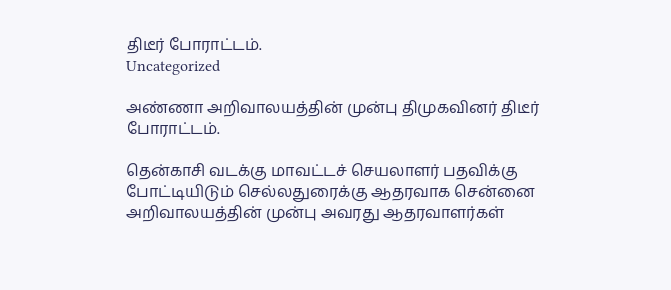திடீர் போராட்டம்.
Uncategorized

அண்ணா அறிவாலயத்தின் முன்பு திமுகவினர் திடீர் போராட்டம்.

தென்காசி வடக்கு மாவட்டச் செயலாளர் பதவிக்கு போட்டியிடும் செல்லதுரைக்கு ஆதரவாக சென்னை அறிவாலயத்தின் முன்பு அவரது ஆதரவாளர்கள்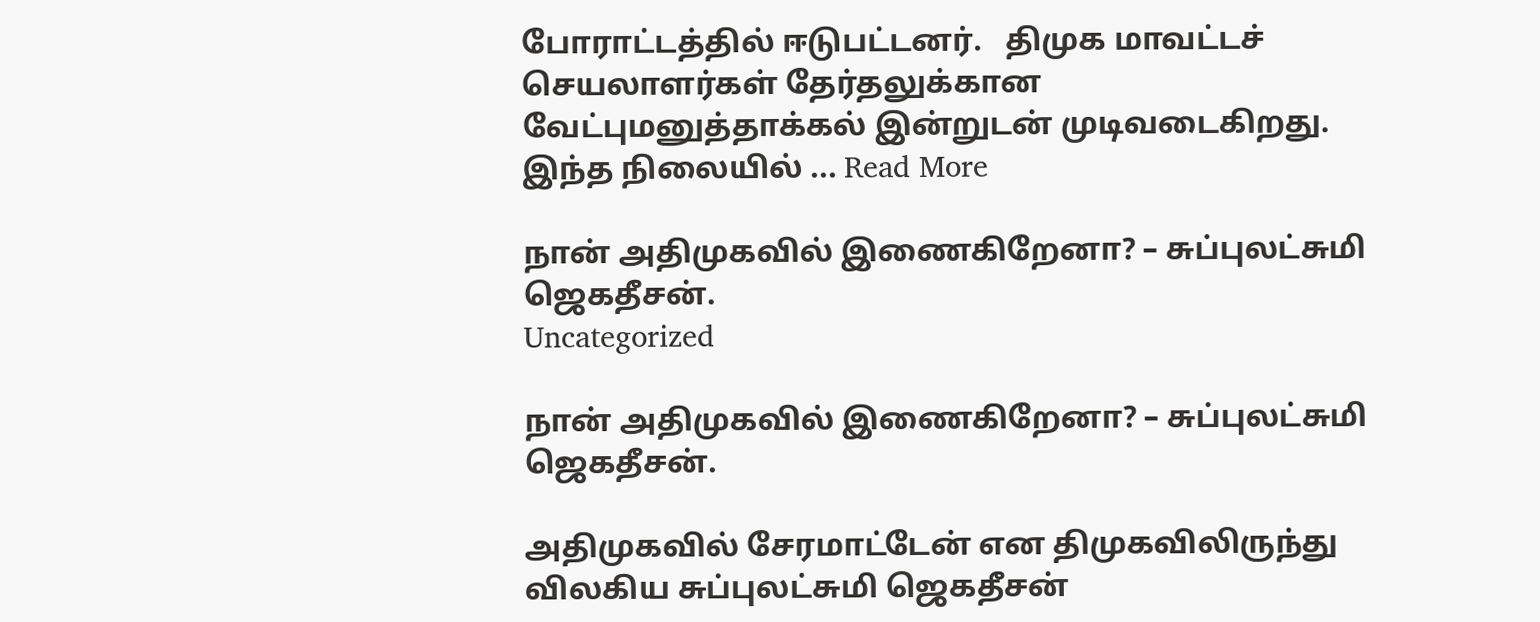போராட்டத்தில் ஈடுபட்டனர்.   திமுக மாவட்டச் செயலாளர்கள் தேர்தலுக்கான வேட்புமனுத்தாக்கல் இன்றுடன் முடிவடைகிறது. இந்த நிலையில் ... Read More

நான் அதிமுகவில் இணைகிறேனா? – சுப்புலட்சுமி ஜெகதீசன்.
Uncategorized

நான் அதிமுகவில் இணைகிறேனா? – சுப்புலட்சுமி ஜெகதீசன்.

அதிமுகவில் சேரமாட்டேன் என திமுகவிலிருந்து விலகிய சுப்புலட்சுமி ஜெகதீசன்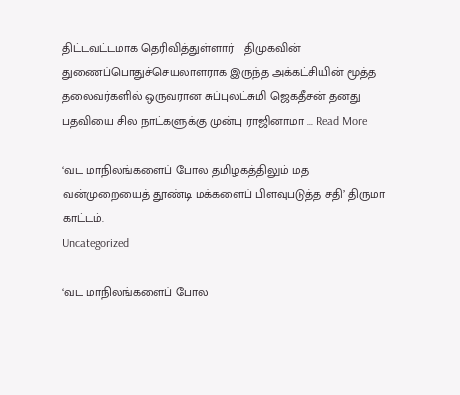திட்டவட்டமாக தெரிவித்துள்ளார்   திமுகவின் துணைப்பொதுச்செயலாளராக இருந்த அக்கட்சியின் மூத்த தலைவர்களில் ஒருவரான சுப்புலட்சுமி ஜெகதீசன் தனது பதவியை சில நாட்களுக்கு முன்பு ராஜினாமா ... Read More

‘வட மாநிலங்களைப் போல தமிழகத்திலும் மத வன்முறையைத் தூண்டி மக்களைப் பிளவுபடுத்த சதி’ திருமா காட்டம்.
Uncategorized

‘வட மாநிலங்களைப் போல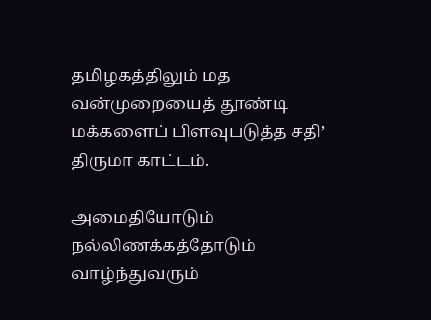தமிழகத்திலும் மத வன்முறையைத் தூண்டி மக்களைப் பிளவுபடுத்த சதி’ திருமா காட்டம்.

அமைதியோடும் நல்லிணக்கத்தோடும் வாழ்ந்துவரும்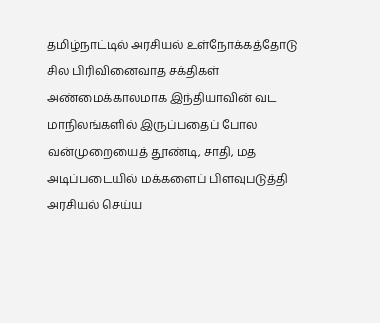தமிழ்நாட்டில் அரசியல் உள்நோக்கத்தோடு சில பிரிவினைவாத சக்திகள் அண்மைக்காலமாக இந்தியாவின் வட மாநிலங்களில் இருப்பதைப் போல வன்முறையைத் தூண்டி, சாதி, மத அடிப்படையில் மக்களைப் பிளவுபடுத்தி அரசியல் செய்ய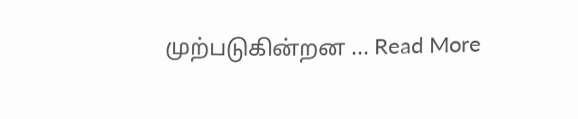முற்படுகின்றன ... Read More